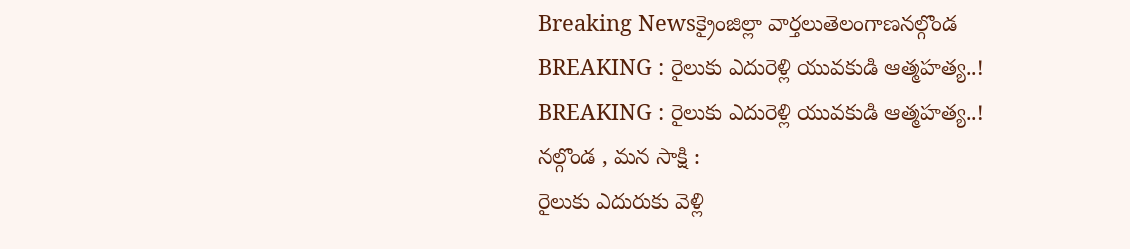Breaking Newsక్రైంజిల్లా వార్తలుతెలంగాణనల్గొండ
BREAKING : రైలుకు ఎదురెళ్లి యువకుడి ఆత్మహత్య..!
BREAKING : రైలుకు ఎదురెళ్లి యువకుడి ఆత్మహత్య..!
నల్గొండ , మన సాక్షి :
రైలుకు ఎదురుకు వెళ్లి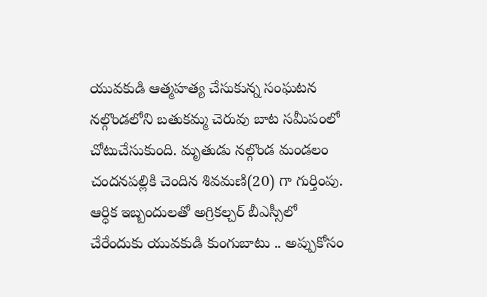యువకుడి ఆత్మహత్య చేసుకున్న సంఘటన నల్గొండలోని బతుకమ్మ చెరువు బాట సమీపంలో చోటుచేసుకుంది. మృతుడు నల్గొండ మండలం చందనపల్లికి చెందిన శివమణి(20) గా గుర్తింపు.
ఆర్ధిక ఇబ్బందులతో అగ్రికల్చర్ బీఎస్సీలో చేరేందుకు యువకుడి కుంగుబాటు .. అప్పుకోసం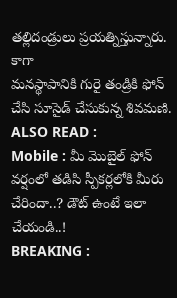తల్లిదండ్రులు ప్రయత్నిస్తున్నారు. కాగా
మనస్థాపానికి గురై తండ్రికి ఫోన్ చేసి సూసైడ్ చేసుకున్న శివమణి.
ALSO READ :
Mobile : మీ మొబైల్ ఫోన్ వర్షంలో తడిసి స్పీకర్లలోకి మీరు చేరిందా..? డౌట్ ఉంటే ఇలా చేయండి..!
BREAKING :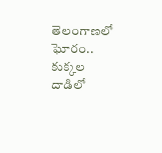తెలంగాణలో ఘోరం.. కుక్కల దాడిలో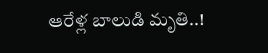ఆరేళ్ల బాలుడి మృతి..!